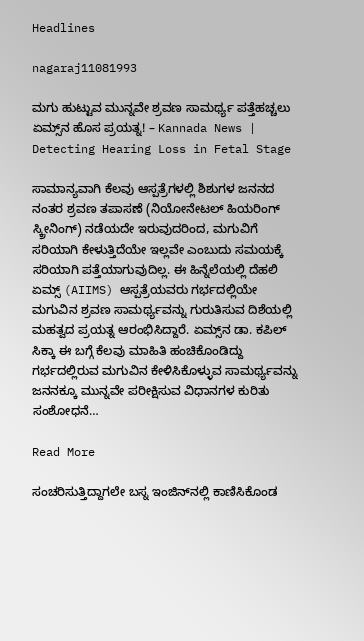Headlines

nagaraj11081993

ಮಗು ಹುಟ್ಟುವ ಮುನ್ನವೇ ಶ್ರವಣ ಸಾಮರ್ಥ್ಯ ಪತ್ತೆಹಚ್ಚಲು ಏಮ್ಸ್‌ನ ಹೊಸ ಪ್ರಯತ್ನ! – Kannada News | Detecting Hearing Loss in Fetal Stage

ಸಾಮಾನ್ಯವಾಗಿ ಕೆಲವು ಆಸ್ಪತ್ರೆಗಳಲ್ಲಿ ಶಿಶುಗಳ ಜನನದ ನಂತರ ಶ್ರವಣ ತಪಾಸಣೆ (ನಿಯೋನೇಟಲ್ ಹಿಯರಿಂಗ್ ಸ್ಕ್ರೀನಿಂಗ್) ನಡೆಯದೇ ಇರುವುದರಿಂದ, ಮಗುವಿಗೆ ಸರಿಯಾಗಿ ಕೇಳುತ್ತಿದೆಯೇ ಇಲ್ಲವೇ ಎಂಬುದು ಸಮಯಕ್ಕೆ ಸರಿಯಾಗಿ ಪತ್ತೆಯಾಗುವುದಿಲ್ಲ. ಈ ಹಿನ್ನೆಲೆಯಲ್ಲಿ ದೆಹಲಿ ಏಮ್ಸ್ (AIIMS) ಆಸ್ಪತ್ರೆಯವರು ಗರ್ಭದಲ್ಲಿಯೇ ಮಗುವಿನ ಶ್ರವಣ ಸಾಮರ್ಥ್ಯವನ್ನು ಗುರುತಿಸುವ ದಿಶೆಯಲ್ಲಿ ಮಹತ್ವದ ಪ್ರಯತ್ನ ಆರಂಭಿಸಿದ್ದಾರೆ. ಏಮ್ಸ್‌ನ ಡಾ. ಕಪಿಲ್ ಸಿಕ್ಕಾ ಈ ಬಗ್ಗೆ ಕೆಲವು ಮಾಹಿತಿ ಹಂಚಿಕೊಂಡಿದ್ದು ಗರ್ಭದಲ್ಲಿರುವ ಮಗುವಿನ ಕೇಳಿಸಿಕೊಳ್ಳುವ ಸಾಮರ್ಥ್ಯವನ್ನು ಜನನಕ್ಕೂ ಮುನ್ನವೇ ಪರೀಕ್ಷಿಸುವ ವಿಧಾನಗಳ ಕುರಿತು ಸಂಶೋಧನೆ…

Read More

ಸಂಚರಿಸುತ್ತಿದ್ದಾಗಲೇ ಬಸ್ನ ಇಂಜಿನ್‌ನಲ್ಲಿ ಕಾಣಿಸಿಕೊಂಡ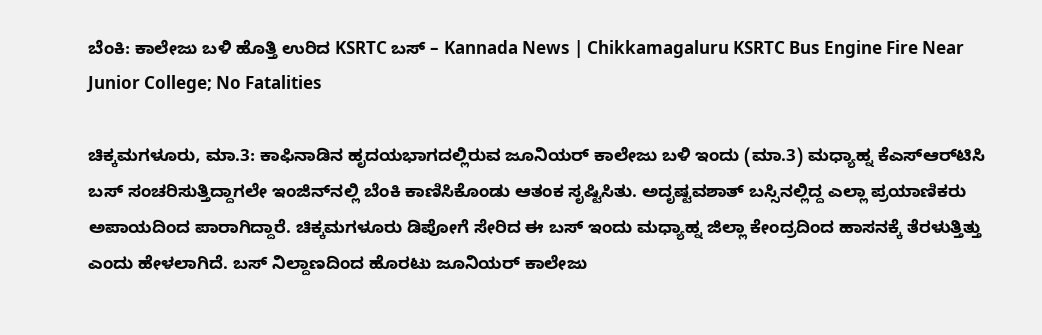ಬೆಂಕಿ: ಕಾಲೇಜು ಬಳಿ ಹೊತ್ತಿ ಉರಿದ KSRTC ಬಸ್ – Kannada News | Chikkamagaluru KSRTC Bus Engine Fire Near Junior College; No Fatalities

ಚಿಕ್ಕಮಗಳೂರು, ಮಾ.3: ಕಾಫಿನಾಡಿನ ಹೃದಯಭಾಗದಲ್ಲಿರುವ ಜೂನಿಯರ್ ಕಾಲೇಜು ಬಳಿ ಇಂದು (ಮಾ.3) ಮಧ್ಯಾಹ್ನ ಕೆಎಸ್‌ಆರ್‌ಟಿಸಿ ಬಸ್ ಸಂಚರಿಸುತ್ತಿದ್ದಾಗಲೇ ಇಂಜಿನ್‌ನಲ್ಲಿ ಬೆಂಕಿ ಕಾಣಿಸಿಕೊಂಡು ಆತಂಕ ಸೃಷ್ಟಿಸಿತು. ಅದೃಷ್ಟವಶಾತ್ ಬಸ್ಸಿನಲ್ಲಿದ್ದ ಎಲ್ಲಾ ಪ್ರಯಾಣಿಕರು ಅಪಾಯದಿಂದ ಪಾರಾಗಿದ್ದಾರೆ. ಚಿಕ್ಕಮಗಳೂರು ಡಿಪೋಗೆ ಸೇರಿದ ಈ ಬಸ್ ಇಂದು ಮಧ್ಯಾಹ್ನ ಜಿಲ್ಲಾ ಕೇಂದ್ರದಿಂದ ಹಾಸನಕ್ಕೆ ತೆರಳುತ್ತಿತ್ತು ಎಂದು ಹೇಳಲಾಗಿದೆ. ಬಸ್ ನಿಲ್ದಾಣದಿಂದ ಹೊರಟು ಜೂನಿಯರ್ ಕಾಲೇಜು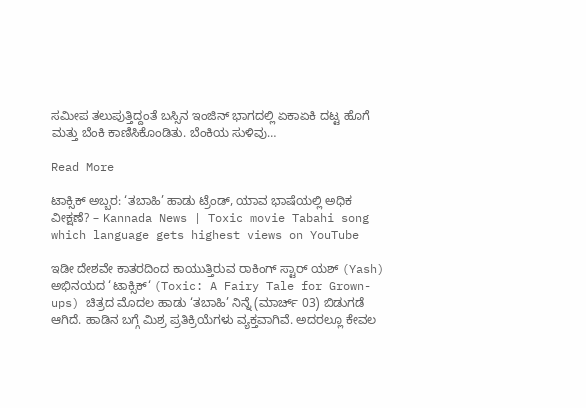ಸಮೀಪ ತಲುಪುತ್ತಿದ್ದಂತೆ ಬಸ್ಸಿನ ಇಂಜಿನ್ ಭಾಗದಲ್ಲಿ ಏಕಾಏಕಿ ದಟ್ಟ ಹೊಗೆ ಮತ್ತು ಬೆಂಕಿ ಕಾಣಿಸಿಕೊಂಡಿತು. ಬೆಂಕಿಯ ಸುಳಿವು…

Read More

ಟಾಕ್ಸಿಕ್ ಅಬ್ಬರ: ‘ತಬಾಹಿ’ ಹಾಡು ಟ್ರೆಂಡ್, ಯಾವ ಭಾಷೆಯಲ್ಲಿ ಅಧಿಕ ವೀಕ್ಷಣೆ? – Kannada News | Toxic movie Tabahi song which language gets highest views on YouTube

ಇಡೀ ದೇಶವೇ ಕಾತರದಿಂದ ಕಾಯುತ್ತಿರುವ ರಾಕಿಂಗ್ ಸ್ಟಾರ್ ಯಶ್ (Yash) ಅಭಿನಯದ ‘ಟಾಕ್ಸಿಕ್‘ (Toxic: A Fairy Tale for Grown-ups) ಚಿತ್ರದ ಮೊದಲ ಹಾಡು ‘ತಬಾಹಿ’ ನಿನ್ನೆ (ಮಾರ್ಚ್ 03) ಬಿಡುಗಡೆ ಆಗಿದೆ. ಹಾಡಿನ ಬಗ್ಗೆ ಮಿಶ್ರ ಪ್ರತಿಕ್ರಿಯೆಗಳು ವ್ಯಕ್ತವಾಗಿವೆ. ಅದರಲ್ಲೂ ಕೇವಲ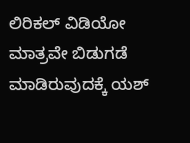ಲಿರಿಕಲ್ ವಿಡಿಯೋ ಮಾತ್ರವೇ ಬಿಡುಗಡೆ ಮಾಡಿರುವುದಕ್ಕೆ ಯಶ್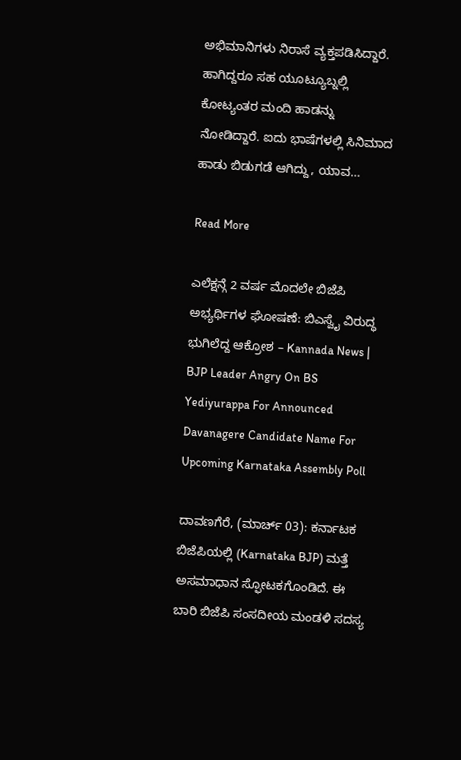ಅಭಿಮಾನಿಗಳು ನಿರಾಸೆ ವ್ಯಕ್ತಪಡಿಸಿದ್ದಾರೆ. ಹಾಗಿದ್ದರೂ ಸಹ ಯೂಟ್ಯೂಬ್ನಲ್ಲಿ ಕೋಟ್ಯಂತರ ಮಂದಿ ಹಾಡನ್ನು ನೋಡಿದ್ದಾರೆ. ಐದು ಭಾಷೆಗಳಲ್ಲಿ ಸಿನಿಮಾದ ಹಾಡು ಬಿಡುಗಡೆ ಆಗಿದ್ದು, ಯಾವ…

Read More

ಎಲೆಕ್ಷನ್ಗೆ 2 ವರ್ಷ ಮೊದಲೇ ಬಿಜೆಪಿ ಅಭ್ಯರ್ಥಿಗಳ ಘೋಷಣೆ: ಬಿಎಸ್ವೈ ವಿರುದ್ಧ ಭುಗಿಲೆದ್ದ ಆಕ್ರೋಶ – Kannada News | BJP Leader Angry On BS Yediyurappa For Announced Davanagere Candidate Name For Upcoming Karnataka Assembly Poll

ದಾವಣಗೆರೆ, (ಮಾರ್ಚ್ 03): ಕರ್ನಾಟಕ ಬಿಜೆಪಿಯಲ್ಲಿ (Karnataka BJP) ಮತ್ತೆ ಅಸಮಾಧಾನ ಸ್ಫೋಟಕಗೊಂಡಿದೆ. ಈ ಬಾರಿ ಬಿಜೆಪಿ ಸಂಸದೀಯ ಮಂಡಳಿ ಸದಸ್ಯ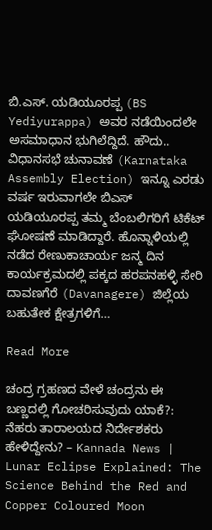ಬಿ.ಎಸ್‌. ಯಡಿಯೂರಪ್ಪ (BS Yediyurappa) ಅವರ ನಡೆಯಿಂದಲೇ ಅಸಮಾಧಾನ ಭುಗಿಲೆದ್ದಿದೆ. ಹೌದು..  ವಿಧಾನಸಭೆ ಚುನಾವಣೆ (Karnataka Assembly Election) ಇನ್ನೂ ಎರಡು ವರ್ಷ ಇರುವಾಗಲೇ ಬಿಎಸ್ ಯಡಿಯೂರಪ್ಪ ತಮ್ಮ ಬೆಂಬಲಿಗರಿಗೆ ಟಿಕೆಟ್ ಘೋಷಣೆ ಮಾಡಿದ್ದಾರೆ. ಹೊನ್ನಾಳಿಯಲ್ಲಿ ನಡೆದ ರೇಣುಕಾಚಾರ್ಯ ಜನ್ಮ ದಿನ ಕಾರ್ಯಕ್ರಮದಲ್ಲಿ ಪಕ್ಕದ ಹರಪನಹಳ್ಳಿ ಸೇರಿ ದಾವಣಗೆರೆ (Davanagere) ಜಿಲ್ಲೆಯ ಬಹುತೇಕ ಕ್ಷೇತ್ರಗಳಿಗೆ…

Read More

ಚಂದ್ರ ಗ್ರಹಣದ ವೇಳೆ ಚಂದ್ರನು ಈ ಬಣ್ಣದಲ್ಲಿ ಗೋಚರಿಸುವುದು ಯಾಕೆ?: ನೆಹರು ತಾರಾಲಯದ ನಿರ್ದೇಶಕರು ಹೇಳಿದ್ದೇನು? – Kannada News | Lunar Eclipse Explained: The Science Behind the Red and Copper Coloured Moon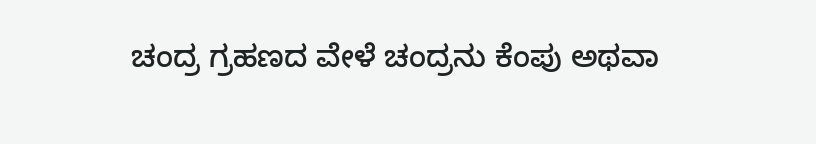ಚಂದ್ರ ಗ್ರಹಣದ ವೇಳೆ ಚಂದ್ರನು ಕೆಂಪು ಅಥವಾ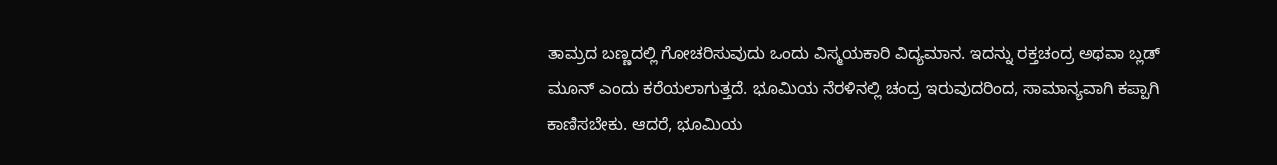ತಾಮ್ರದ ಬಣ್ಣದಲ್ಲಿ ಗೋಚರಿಸುವುದು ಒಂದು ವಿಸ್ಮಯಕಾರಿ ವಿದ್ಯಮಾನ. ಇದನ್ನು ರಕ್ತಚಂದ್ರ ಅಥವಾ ಬ್ಲಡ್ ಮೂನ್ ಎಂದು ಕರೆಯಲಾಗುತ್ತದೆ. ಭೂಮಿಯ ನೆರಳಿನಲ್ಲಿ ಚಂದ್ರ ಇರುವುದರಿಂದ, ಸಾಮಾನ್ಯವಾಗಿ ಕಪ್ಪಾಗಿ ಕಾಣಿಸಬೇಕು. ಆದರೆ, ಭೂಮಿಯ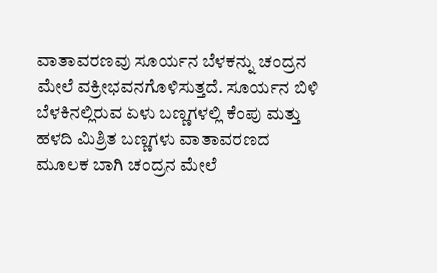ವಾತಾವರಣವು ಸೂರ್ಯನ ಬೆಳಕನ್ನು ಚಂದ್ರನ ಮೇಲೆ ವಕ್ರೀಭವನಗೊಳಿಸುತ್ತದೆ. ಸೂರ್ಯನ ಬಿಳಿ ಬೆಳಕಿನಲ್ಲಿರುವ ಏಳು ಬಣ್ಣಗಳಲ್ಲಿ ಕೆಂಪು ಮತ್ತು ಹಳದಿ ಮಿಶ್ರಿತ ಬಣ್ಣಗಳು ವಾತಾವರಣದ ಮೂಲಕ ಬಾಗಿ ಚಂದ್ರನ ಮೇಲೆ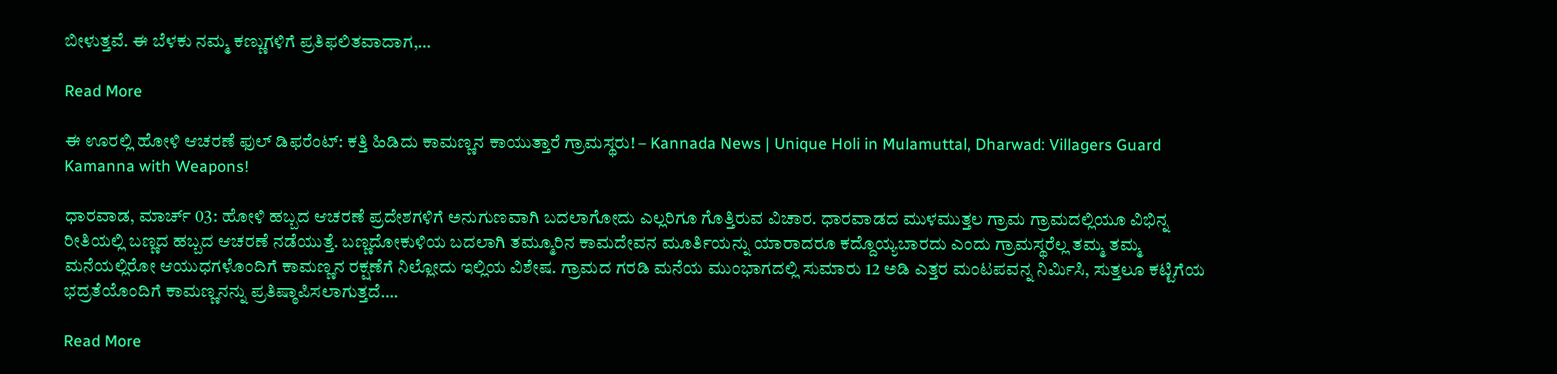ಬೀಳುತ್ತವೆ. ಈ ಬೆಳಕು ನಮ್ಮ ಕಣ್ಣುಗಳಿಗೆ ಪ್ರತಿಫಲಿತವಾದಾಗ,…

Read More

ಈ ಊರಲ್ಲಿ ಹೋಳಿ ಆಚರಣೆ ಫುಲ್ ಡಿಫರೆಂಟ್: ಕತ್ತಿ ಹಿಡಿದು ಕಾಮಣ್ಣನ ಕಾಯುತ್ತಾರೆ ಗ್ರಾಮಸ್ಥರು! – Kannada News | Unique Holi in Mulamuttal, Dharwad: Villagers Guard Kamanna with Weapons!

ಧಾರವಾಡ, ಮಾರ್ಚ್ 03: ಹೋಳಿ ಹಬ್ಬದ ಆಚರಣೆ ಪ್ರದೇಶಗಳಿಗೆ ಅನುಗುಣವಾಗಿ ಬದಲಾಗೋದು ಎಲ್ಲರಿಗೂ ಗೊತ್ತಿರುವ ವಿಚಾರ. ಧಾರವಾಡದ ಮುಳಮುತ್ತಲ ಗ್ರಾಮ ಗ್ರಾಮದಲ್ಲಿಯೂ ವಿಭಿನ್ನ ರೀತಿಯಲ್ಲಿ ಬಣ್ಣದ ಹಬ್ಬದ ಆಚರಣೆ ನಡೆಯುತ್ತೆ. ಬಣ್ಣದೋಕುಳಿಯ ಬದಲಾಗಿ ತಮ್ಮೂರಿನ ಕಾಮದೇವನ ಮೂರ್ತಿಯನ್ನು ಯಾರಾದರೂ ಕದ್ದೊಯ್ಯಬಾರದು ಎಂದು ಗ್ರಾಮಸ್ಥರೆಲ್ಲ ತಮ್ಮ ತಮ್ಮ ಮನೆಯಲ್ಲಿರೋ ಆಯುಧಗಳೊಂದಿಗೆ ಕಾಮಣ್ಣನ ರಕ್ಷಣೆಗೆ ನಿಲ್ಲೋದು ಇಲ್ಲಿಯ ವಿಶೇಷ. ಗ್ರಾಮದ ಗರಡಿ ಮನೆಯ ಮುಂಭಾಗದಲ್ಲಿ ಸುಮಾರು 12 ಅಡಿ ಎತ್ತರ ಮಂಟಪವನ್ನ ನಿರ್ಮಿಸಿ, ಸುತ್ತಲೂ ಕಟ್ಟಿಗೆಯ ಭದ್ರತೆಯೊಂದಿಗೆ ಕಾಮಣ್ಣನನ್ನು ಪ್ರತಿಷ್ಠಾಪಿಸಲಾಗುತ್ತದೆ….

Read More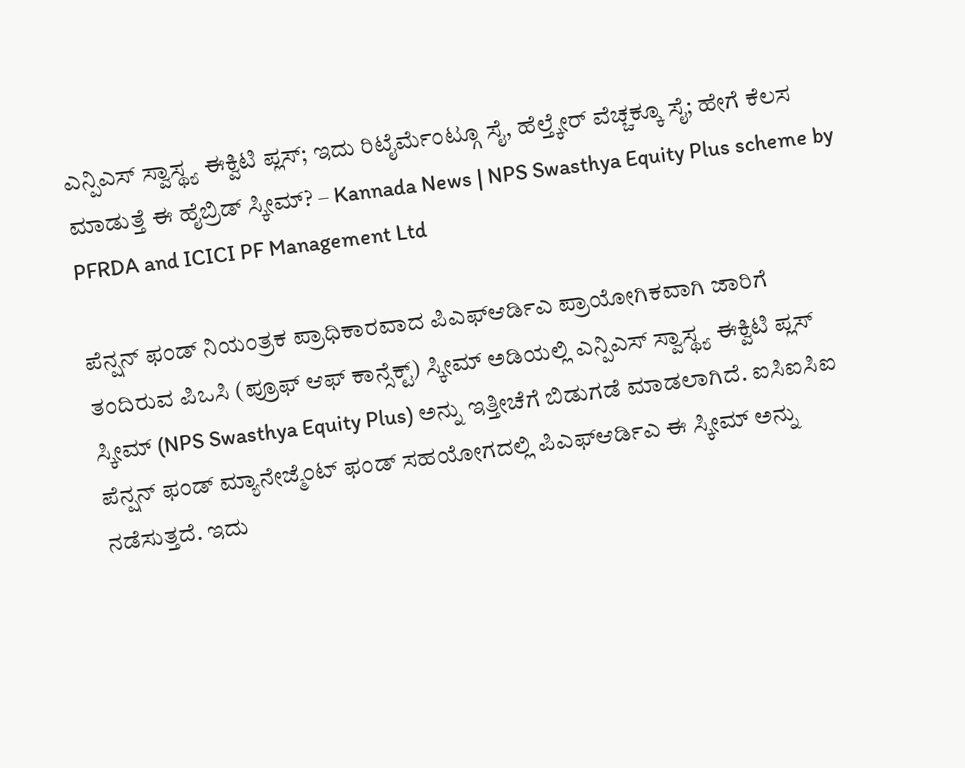ಎನ್ಪಿಎಸ್ ಸ್ವಾಸ್ಥ್ಯ ಈಕ್ವಿಟಿ ಪ್ಲಸ್; ಇದು ರಿಟೈರ್ಮೆಂಟ್ಗೂ ಸೈ, ಹೆಲ್ತ್ಕೇರ್ ವೆಚ್ಚಕ್ಕೂ ಸೈ; ಹೇಗೆ ಕೆಲಸ ಮಾಡುತ್ತೆ ಈ ಹೈಬ್ರಿಡ್ ಸ್ಕೀಮ್? – Kannada News | NPS Swasthya Equity Plus scheme by PFRDA and ICICI PF Management Ltd

ಪೆನ್ಷನ್ ಫಂಡ್ ನಿಯಂತ್ರಕ ಪ್ರಾಧಿಕಾರವಾದ ಪಿಎಫ್ಆರ್ಡಿಎ ಪ್ರಾಯೋಗಿಕವಾಗಿ ಜಾರಿಗೆ ತಂದಿರುವ ಪಿಒಸಿ (ಪ್ರೂಫ್ ಆಫ್ ಕಾನ್ಸೆಕ್ಟ್) ಸ್ಕೀಮ್ ಅಡಿಯಲ್ಲಿ ಎನ್ಪಿಎಸ್ ಸ್ವಾಸ್ಥ್ಯ ಈಕ್ವಿಟಿ ಪ್ಲಸ್ ಸ್ಕೀಮ್ (NPS Swasthya Equity Plus) ಅನ್ನು ಇತ್ತೀಚೆಗೆ ಬಿಡುಗಡೆ ಮಾಡಲಾಗಿದೆ. ಐಸಿಐಸಿಐ ಪೆನ್ಷನ್ ಫಂಡ್ ಮ್ಯಾನೇಜ್ಮೆಂಟ್ ಫಂಡ್ ಸಹಯೋಗದಲ್ಲಿ ಪಿಎಫ್ಆರ್ಡಿಎ ಈ ಸ್ಕೀಮ್ ಅನ್ನು ನಡೆಸುತ್ತದೆ. ಇದು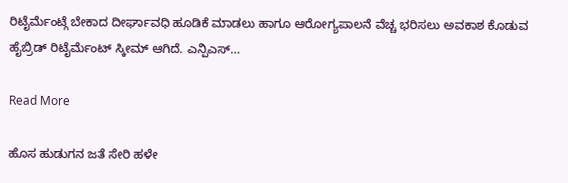ರಿಟೈರ್ಮೆಂಟ್ಗೆ ಬೇಕಾದ ದೀರ್ಘಾವಧಿ ಹೂಡಿಕೆ ಮಾಡಲು ಹಾಗೂ ಆರೋಗ್ಯಪಾಲನೆ ವೆಚ್ಚ ಭರಿಸಲು ಅವಕಾಶ ಕೊಡುವ ಹೈಬ್ರಿಡ್ ರಿಟೈರ್ಮೆಂಟ್ ಸ್ಕೀಮ್ ಆಗಿದೆ. ಎನ್ಪಿಎಸ್…

Read More

ಹೊಸ ಹುಡುಗನ ಜತೆ ಸೇರಿ ಹಳೇ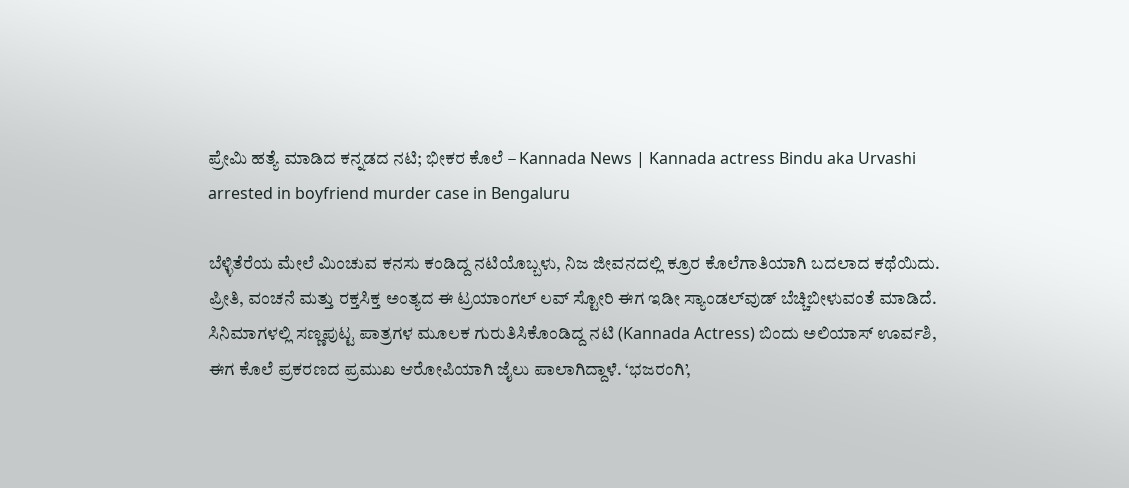ಪ್ರೇಮಿ ಹತ್ಯೆ ಮಾಡಿದ ಕನ್ನಡದ ನಟಿ; ಭೀಕರ ಕೊಲೆ – Kannada News | Kannada actress Bindu aka Urvashi arrested in boyfriend murder case in Bengaluru

ಬೆಳ್ಳಿತೆರೆಯ ಮೇಲೆ ಮಿಂಚುವ ಕನಸು ಕಂಡಿದ್ದ ನಟಿಯೊಬ್ಬಳು, ನಿಜ ಜೀವನದಲ್ಲಿ ಕ್ರೂರ ಕೊಲೆಗಾತಿಯಾಗಿ ಬದಲಾದ ಕಥೆಯಿದು. ಪ್ರೀತಿ, ವಂಚನೆ ಮತ್ತು ರಕ್ತಸಿಕ್ತ ಅಂತ್ಯದ ಈ ಟ್ರಯಾಂಗಲ್ ಲವ್ ಸ್ಟೋರಿ ಈಗ ಇಡೀ ಸ್ಯಾಂಡಲ್‌ವುಡ್ ಬೆಚ್ಚಿಬೀಳುವಂತೆ ಮಾಡಿದೆ. ಸಿನಿಮಾಗಳಲ್ಲಿ ಸಣ್ಣಪುಟ್ಟ ಪಾತ್ರಗಳ ಮೂಲಕ ಗುರುತಿಸಿಕೊಂಡಿದ್ದ ನಟಿ (Kannada Actress) ಬಿಂದು ಅಲಿಯಾಸ್ ಊರ್ವಶಿ, ಈಗ ಕೊಲೆ ಪ್ರಕರಣದ ಪ್ರಮುಖ ಆರೋಪಿಯಾಗಿ ಜೈಲು ಪಾಲಾಗಿದ್ದಾಳೆ. ‘ಭಜರಂಗಿ’,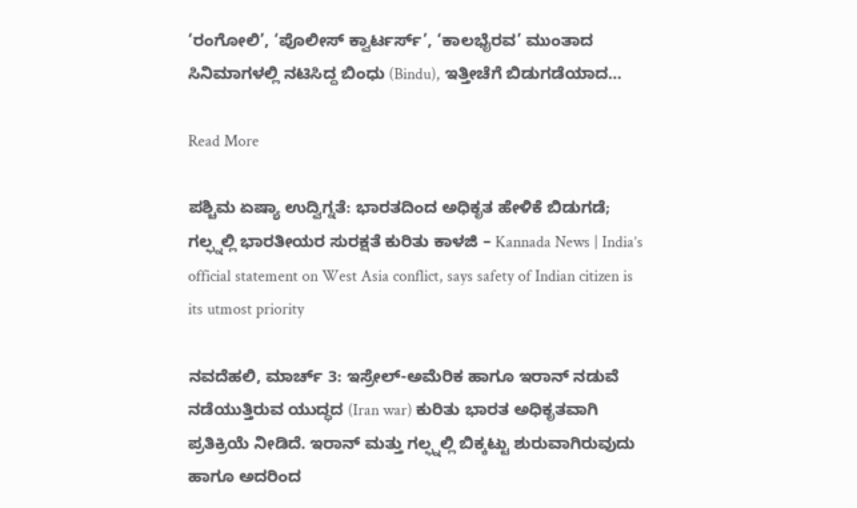‘ರಂಗೋಲಿ’, ‘ಪೊಲೀಸ್ ಕ್ವಾರ್ಟರ್ಸ್’, ‘ಕಾಲಭೈರವ’ ಮುಂತಾದ ಸಿನಿಮಾಗಳಲ್ಲಿ ನಟಿಸಿದ್ದ ಬಿಂಧು (Bindu), ಇತ್ತೀಚೆಗೆ ಬಿಡುಗಡೆಯಾದ…

Read More

ಪಶ್ಚಿಮ ಏಷ್ಯಾ ಉದ್ವಿಗ್ನತೆ: ಭಾರತದಿಂದ ಅಧಿಕೃತ ಹೇಳಿಕೆ ಬಿಡುಗಡೆ; ಗಲ್ಫ್ನಲ್ಲಿ ಭಾರತೀಯರ ಸುರಕ್ಷತೆ ಕುರಿತು ಕಾಳಜಿ – Kannada News | India’s official statement on West Asia conflict, says safety of Indian citizen is its utmost priority

ನವದೆಹಲಿ, ಮಾರ್ಚ್ 3: ಇಸ್ರೇಲ್-ಅಮೆರಿಕ ಹಾಗೂ ಇರಾನ್ ನಡುವೆ ನಡೆಯುತ್ತಿರುವ ಯುದ್ಧದ (Iran war) ಕುರಿತು ಭಾರತ ಅಧಿಕೃತವಾಗಿ ಪ್ರತಿಕ್ರಿಯೆ ನೀಡಿದೆ. ಇರಾನ್ ಮತ್ತು ಗಲ್ಫ್ನಲ್ಲಿ ಬಿಕ್ಕಟ್ಟು ಶುರುವಾಗಿರುವುದು ಹಾಗೂ ಅದರಿಂದ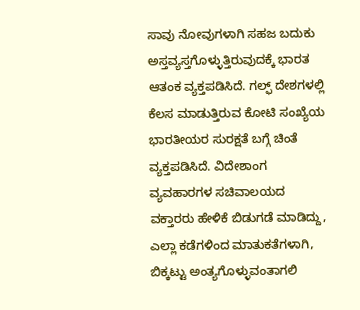ಸಾವು ನೋವುಗಳಾಗಿ ಸಹಜ ಬದುಕು ಅಸ್ತವ್ಯಸ್ತಗೊಳ್ಳುತ್ತಿರುವುದಕ್ಕೆ ಭಾರತ ಆತಂಕ ವ್ಯಕ್ತಪಡಿಸಿದೆ. ಗಲ್ಫ್ ದೇಶಗಳಲ್ಲಿ ಕೆಲಸ ಮಾಡುತ್ತಿರುವ ಕೋಟಿ ಸಂಖ್ಯೆಯ ಭಾರತೀಯರ ಸುರಕ್ಷತೆ ಬಗ್ಗೆ ಚಿಂತೆ ವ್ಯಕ್ತಪಡಿಸಿದೆ. ವಿದೇಶಾಂಗ ವ್ಯವಹಾರಗಳ ಸಚಿವಾಲಯದ ವಕ್ತಾರರು ಹೇಳಿಕೆ ಬಿಡುಗಡೆ ಮಾಡಿದ್ದು, ಎಲ್ಲಾ ಕಡೆಗಳಿಂದ ಮಾತುಕತೆಗಳಾಗಿ, ಬಿಕ್ಕಟ್ಟು ಅಂತ್ಯಗೊಳ್ಳುವಂತಾಗಲಿ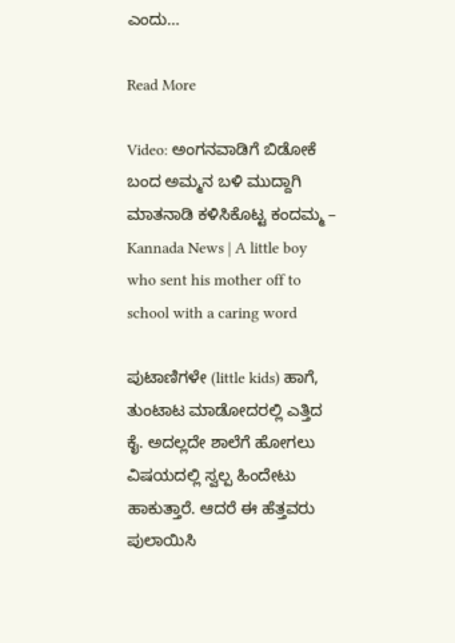ಎಂದು…

Read More

Video: ಅಂಗನವಾಡಿಗೆ ಬಿಡೋಕೆ ಬಂದ ಅಮ್ಮನ ಬಳಿ ಮುದ್ದಾಗಿ ಮಾತನಾಡಿ ಕಳಿಸಿಕೊಟ್ಟ ಕಂದಮ್ಮ – Kannada News | A little boy who sent his mother off to school with a caring word

ಪುಟಾಣಿಗಳೇ (little kids) ಹಾಗೆ, ತುಂಟಾಟ ಮಾಡೋದರಲ್ಲಿ ಎತ್ತಿದ ಕೈ. ಅದಲ್ಲದೇ ಶಾಲೆಗೆ ಹೋಗಲು ವಿಷಯದಲ್ಲಿ ಸ್ವಲ್ಪ ಹಿಂದೇಟು ಹಾಕುತ್ತಾರೆ. ಆದರೆ ಈ ಹೆತ್ತವರು ಪುಲಾಯಿಸಿ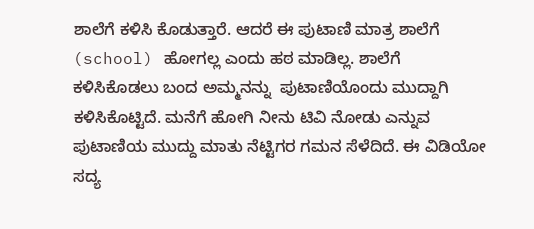ಶಾಲೆಗೆ ಕಳಿಸಿ ಕೊಡುತ್ತಾರೆ. ಆದರೆ ಈ ಪುಟಾಣಿ ಮಾತ್ರ ಶಾಲೆಗೆ (school) ಹೋಗಲ್ಲ ಎಂದು ಹಠ ಮಾಡಿಲ್ಲ. ಶಾಲೆಗೆ ಕಳಿಸಿಕೊಡಲು ಬಂದ ಅಮ್ಮನನ್ನು  ಪುಟಾಣಿಯೊಂದು ಮುದ್ದಾಗಿ ಕಳಿಸಿಕೊಟ್ಟಿದೆ. ಮನೆಗೆ ಹೋಗಿ ನೀನು ಟಿವಿ ನೋಡು ಎನ್ನುವ ಪುಟಾಣಿಯ ಮುದ್ದು ಮಾತು ನೆಟ್ಟಿಗರ ಗಮನ ಸೆಳೆದಿದೆ. ಈ ವಿಡಿಯೋ ಸದ್ಯ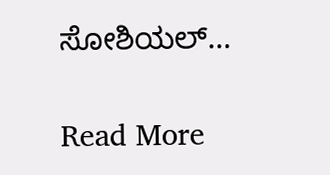ಸೋಶಿಯಲ್…

Read More